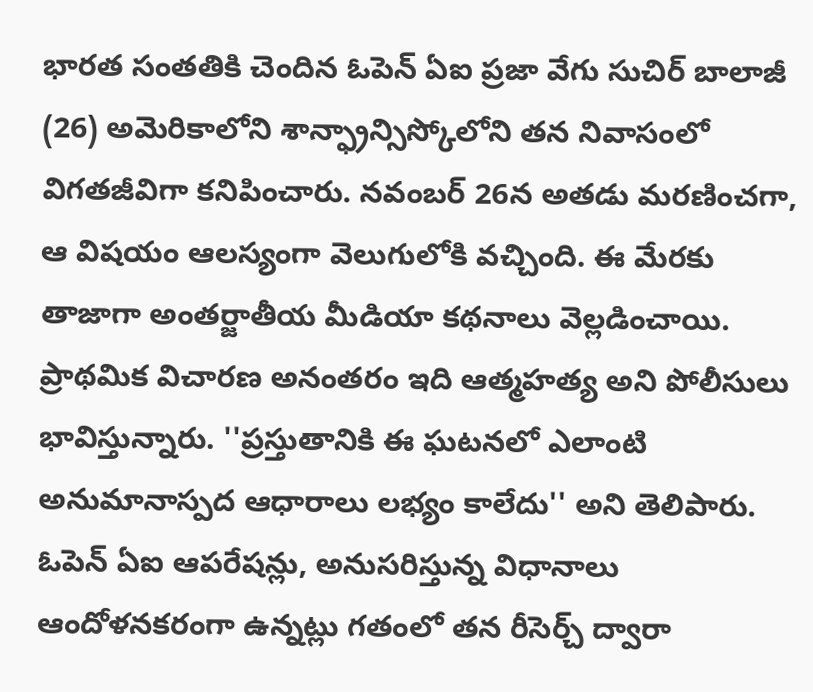భారత సంతతికి చెందిన ఓపెన్ ఏఐ ప్రజా వేగు సుచిర్ బాలాజీ (26) అమెరికాలోని శాన్ఫ్రాన్సిస్కోలోని తన నివాసంలో విగతజీవిగా కనిపించారు. నవంబర్ 26న అతడు మరణించగా, ఆ విషయం ఆలస్యంగా వెలుగులోకి వచ్చింది. ఈ మేరకు తాజాగా అంతర్జాతీయ మీడియా కథనాలు వెల్లడించాయి. ప్రాథమిక విచారణ అనంతరం ఇది ఆత్మహత్య అని పోలీసులు భావిస్తున్నారు. ''ప్రస్తుతానికి ఈ ఘటనలో ఎలాంటి అనుమానాస్పద ఆధారాలు లభ్యం కాలేదు'' అని తెలిపారు. ఓపెన్ ఏఐ ఆపరేషన్లు, అనుసరిస్తున్న విధానాలు ఆందోళనకరంగా ఉన్నట్లు గతంలో తన రీసెర్చ్ ద్వారా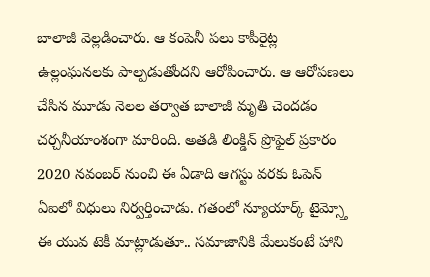బాలాజీ వెల్లడించారు. ఆ కంపెనీ పలు కాపీరైట్ల ఉల్లంఘనలకు పాల్పడుతోందని ఆరోపించారు. ఆ ఆరోపణలు చేసిన మూడు నెలల తర్వాత బాలాజీ మృతి చెందడం చర్చనీయాంశంగా మారింది. అతడి లింక్డిన్ ప్రొఫైల్ ప్రకారం 2020 నవంబర్ నుంచి ఈ ఏడాది ఆగస్టు వరకు ఓపెన్ ఏఐలో విధులు నిర్వర్తించాడు. గతంలో న్యూయార్క్ టైమ్స్తో ఈ యువ టెకీ మాట్లాడుతూ.. సమాజానికి మేలుకంటే హాని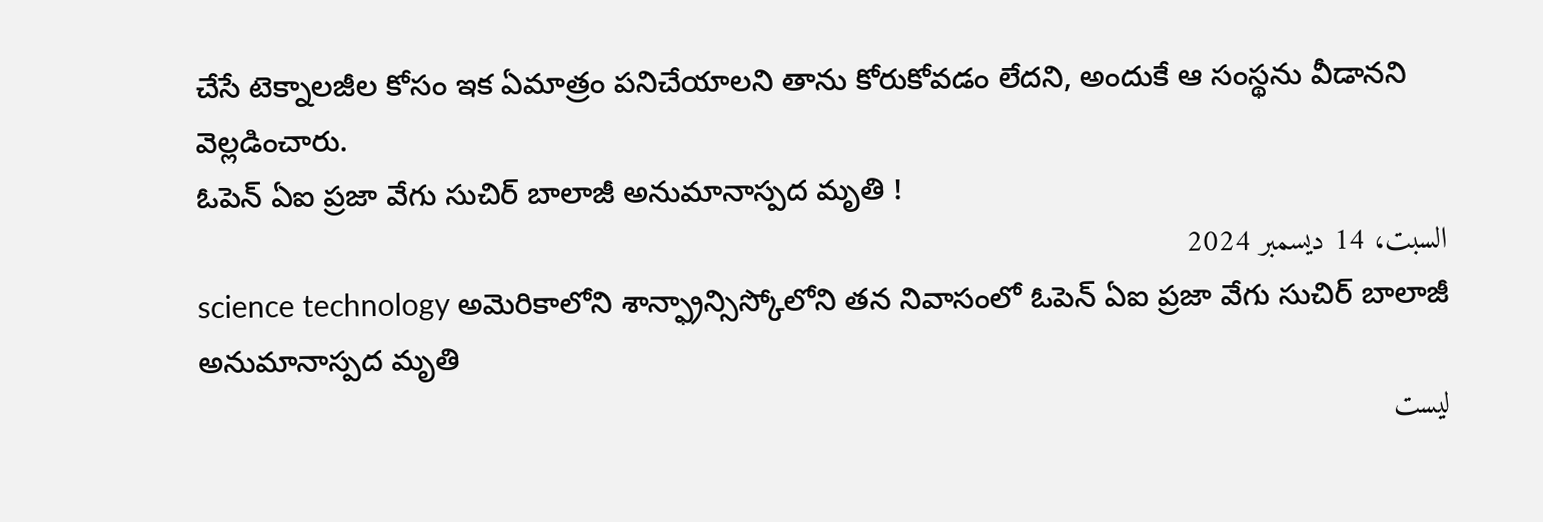చేసే టెక్నాలజీల కోసం ఇక ఏమాత్రం పనిచేయాలని తాను కోరుకోవడం లేదని, అందుకే ఆ సంస్థను వీడానని వెల్లడించారు.
ఓపెన్ ఏఐ ప్రజా వేగు సుచిర్ బాలాజీ అనుమానాస్పద మృతి !
السبت، 14 ديسمبر 2024
science technology అమెరికాలోని శాన్ఫ్రాన్సిస్కోలోని తన నివాసంలో ఓపెన్ ఏఐ ప్రజా వేగు సుచిర్ బాలాజీ అనుమానాస్పద మృతి
ليست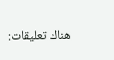هناك تعليقات: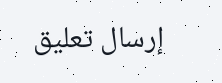إرسال تعليق